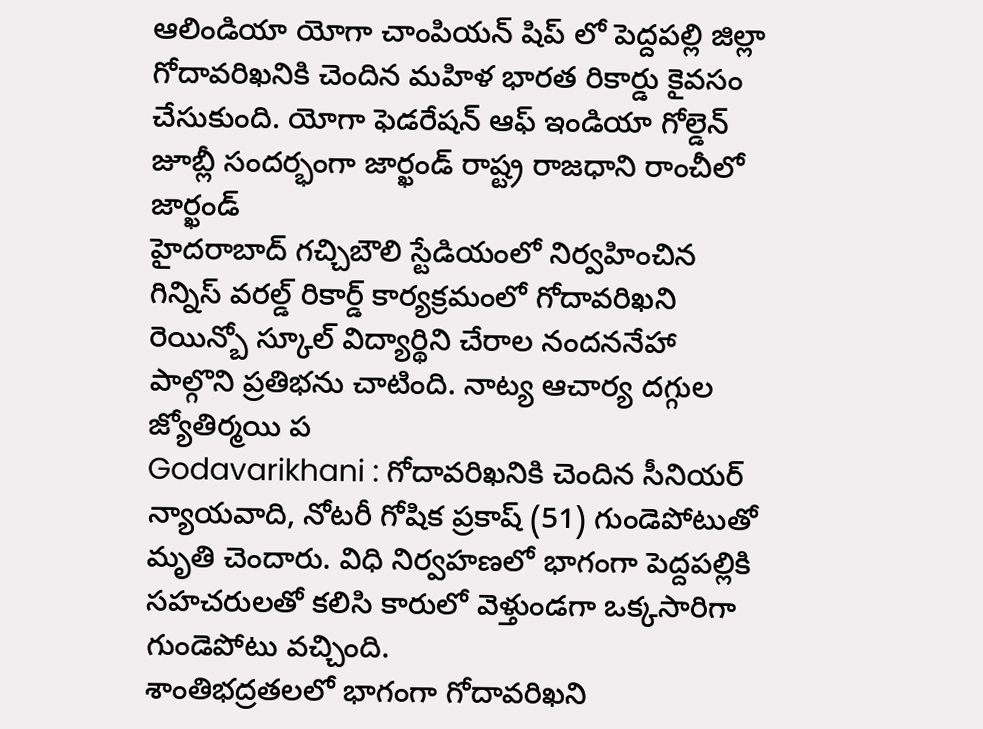ఆలిండియా యోగా చాంపియన్ షిప్ లో పెద్దపల్లి జిల్లా గోదావరిఖనికి చెందిన మహిళ భారత రికార్డు కైవసం చేసుకుంది. యోగా ఫెడరేషన్ ఆఫ్ ఇండియా గోల్డెన్ జూబ్లీ సందర్భంగా జార్ఖండ్ రాష్ట్ర రాజధాని రాంచీలో జార్ఖండ్
హైదరాబాద్ గచ్చిబౌలి స్టేడియంలో నిర్వహించిన గిన్నిస్ వరల్డ్ రికార్డ్ కార్యక్రమంలో గోదావరిఖని రెయిన్బో స్కూల్ విద్యార్థిని చేరాల నందననేహా పాల్గొని ప్రతిభను చాటింది. నాట్య ఆచార్య దగ్గుల జ్యోతిర్మయి ప
Godavarikhani : గోదావరిఖనికి చెందిన సీనియర్ న్యాయవాది, నోటరీ గోషిక ప్రకాష్ (51) గుండెపోటుతో మృతి చెందారు. విధి నిర్వహణలో భాగంగా పెద్దపల్లికి సహచరులతో కలిసి కారులో వెళ్తుండగా ఒక్కసారిగా గుండెపోటు వచ్చింది.
శాంతిభద్రతలలో భాగంగా గోదావరిఖని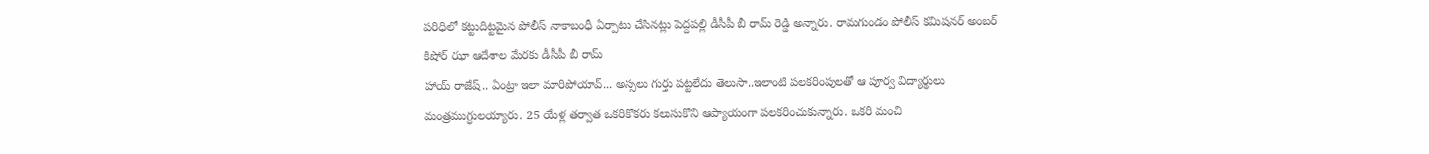పరిధిలో కట్టుదిట్టమైన పోలీస్ నాకాబంధీ ఏర్పాటు చేసినట్లు పెద్దపల్లి డీసీపీ బీ రామ్ రెడ్డి అన్నారు. రామగుండం పోలీస్ కమిషనర్ అంబర్ కిషోర్ ఝా ఆదేశాల మేరకు డీసీపీ బీ రామ్
హాయ్ రాజేష్.. ఏంట్రా ఇలా మారిపోయావ్... అస్సలు గుర్తు పట్టలేదు తెలుసా..ఇలాంటి పలకరింపులతో ఆ పూర్వ విద్యార్థులు మంత్రముగ్ధులయ్యారు. 25 యేళ్ల తర్వాత ఒకరికొకరు కలుసుకొని ఆప్యాయంగా పలకరించుకున్నారు. ఒకరి మంచి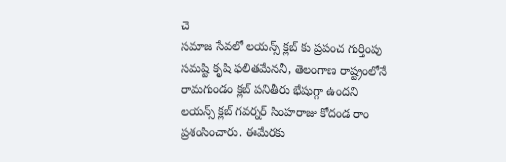చె
సమాజ సేవలో లయన్స్ క్లబ్ కు ప్రపంచ గుర్తింపు సమష్టి కృషి ఫలితమేననీ, తెలంగాణ రాష్ట్రంలోనే రామగుండం క్లబ్ పనితీరు భేషుగ్గా ఉందని లయన్స్ క్లబ్ గవర్నర్ సింహరాజు కోదండ రాం ప్రశంసించారు. ఈమేరకు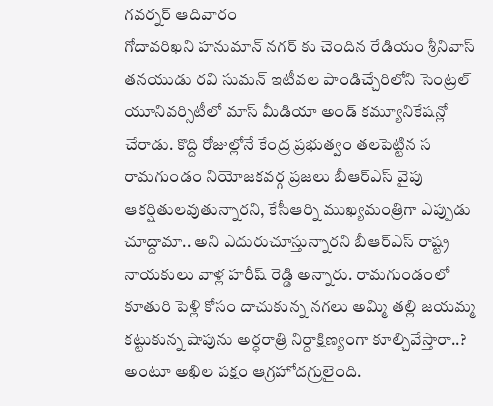గవర్నర్ ఆదివారం
గోదావరిఖని హనుమాన్ నగర్ కు చెందిన రేడియం శ్రీనివాస్ తనయుడు రవి సుమన్ ఇటీవల పాండిచ్చేరిలోని సెంట్రల్ యూనివర్సిటీలో మాస్ మీడియా అండ్ కమ్యూనికేషన్లో చేరాడు. కొద్ది రోజుల్లోనే కేంద్ర ప్రభుత్వం తలపెట్టిన స
రామగుండం నియోజకవర్గ ప్రజలు బీఆర్ఎస్ వైపు ఆకర్షితులవుతున్నారని, కేసీఆర్ని ముఖ్యమంత్రిగా ఎప్పుడు చూద్దామా.. అని ఎదురుచూస్తున్నారని బీఆర్ఎస్ రాష్ట్ర నాయకులు వాళ్ల హరీష్ రెడ్డి అన్నారు. రామగుండంలో
కూతురి పెళ్లి కోసం దాచుకున్న నగలు అమ్మి తల్లి జయమ్మ కట్టుకున్న షాపును అర్ధరాత్రి నిర్దాక్షిణ్యంగా కూల్చివేస్తారా..? అంటూ అఖిల పక్షం ఆగ్రహోదగ్రులైంది.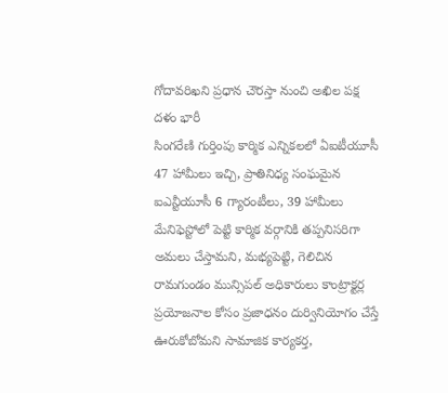గోదావరిఖని ప్రధాన చౌరస్తా నుంచి అఖిల పక్ష దళం భారీ
సింగరేణి గుర్తింపు కార్మిక ఎన్నికలలో ఏఐటీయూసీ 47 హామీలు ఇచ్చి, ప్రాతినిధ్య సంఘమైన ఐఎన్టీయూసీ 6 గ్యారంటీలు, 39 హామీలు మేనిఫెస్టోలో పెట్టి కార్మిక వర్గానికి తప్పనిసరిగా అమలు చేస్తామని, మభ్యపెట్టి, గెలిచిన
రామగుండం మున్సిపల్ అధికారులు కాంట్రాక్టర్ల ప్రయోజనాల కోసం ప్రజాధనం దుర్వినియోగం చేస్తే ఊరుకోబోమని సామాజిక కార్యకర్త,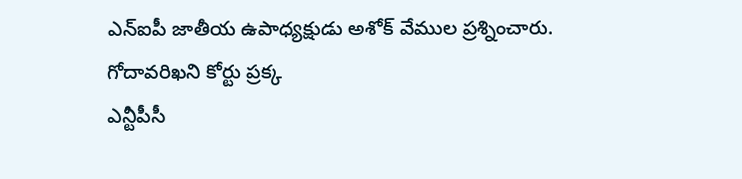ఎన్ఐపీ జాతీయ ఉపాధ్యక్షుడు అశోక్ వేముల ప్రశ్నించారు. గోదావరిఖని కోర్టు ప్రక్క
ఎన్టీపీసీ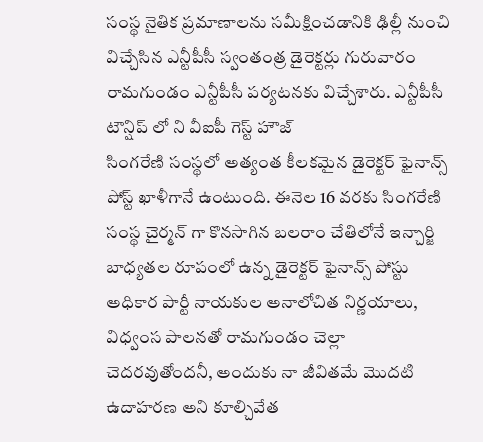సంస్థ నైతిక ప్రమాణాలను సమీక్షించడానికి ఢిల్లీ నుంచి విచ్చేసిన ఎన్టీపీసీ స్వంతంత్ర డైరెక్టర్లు గురువారం రామగుండం ఎన్టీపీసీ పర్యటనకు విచ్చేశారు. ఎన్టీపీసీ టౌన్షిప్ లో ని వీఐపీ గెస్ట్ హౌజ్
సింగరేణి సంస్థలో అత్యంత కీలకమైన డైరెక్టర్ ఫైనాన్స్ పోస్ట్ ఖాళీగానే ఉంటుంది. ఈనెల 16 వరకు సింగరేణి సంస్థ చైర్మన్ గా కొనసాగిన బలరాం చేతిలోనే ఇన్చార్జి బాధ్యతల రూపంలో ఉన్న డైరెక్టర్ ఫైనాన్స్ పోస్టు
అధికార పార్టీ నాయకుల అనాలోచిత నిర్ణయాలు, విధ్వంస పాలనతో రామగుండం చెల్లా చెదరవుతోందనీ, అందుకు నా జీవితమే మొదటి ఉదాహరణ అని కూల్చివేత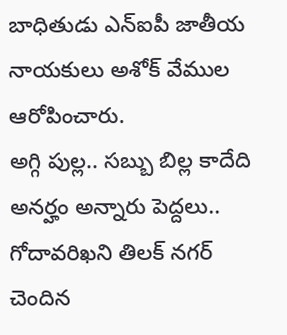బాధితుడు ఎన్ఐపీ జాతీయ నాయకులు అశోక్ వేముల ఆరోపించారు.
అగ్గి పుల్ల.. సబ్బు బిల్ల కాదేది అనర్హం అన్నారు పెద్దలు.. గోదావరిఖని తిలక్ నగర్ చెందిన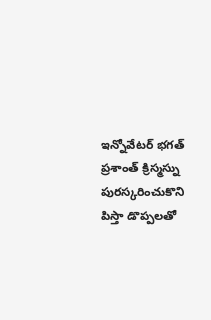ఇన్నోవేటర్ భగత్ ప్రశాంత్ క్రిస్మస్ను పురస్కరించుకొని పిస్తా డొప్పలతో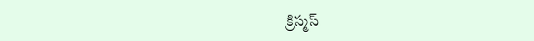క్రిస్మస్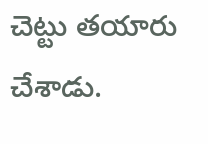చెట్టు తయారు చేశాడు.